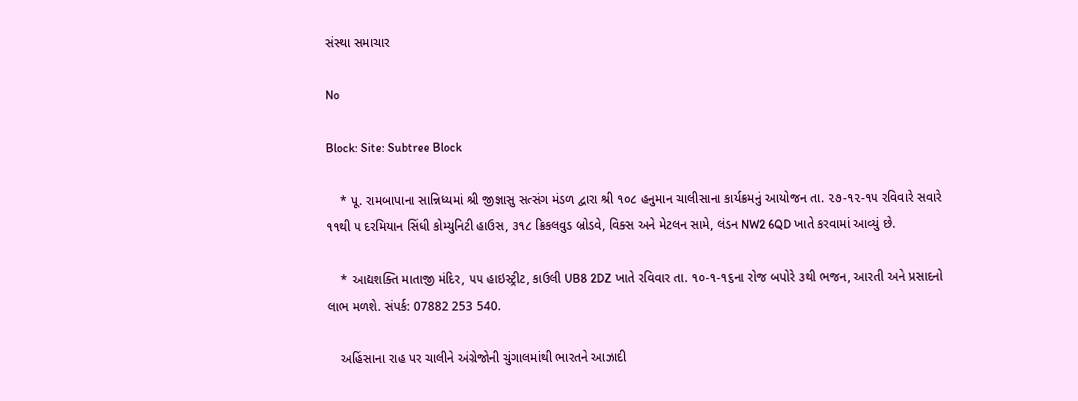સંસ્થા સમાચાર

No

Block: Site: Subtree Block

    * પૂ. રામબાપાના સાન્નિધ્યમાં શ્રી જીજ્ઞાસુ સત્સંગ મંડળ દ્વારા શ્રી ૧૦૮ હનુમાન ચાલીસાના કાર્યક્રમનું આયોજન તા. ૨૭-૧૨-૧૫ રવિવારે સવારે ૧૧થી ૫ દરમિયાન સિંધી કોમ્યુનિટી હાઉસ, ૩૧૮ ક્રિકલવુડ બ્રોડવે, વિક્સ અને મેટલન સામે, લંડન NW2 6QD ખાતે કરવામાં આવ્યું છે.

    * આદ્યશક્તિ માતાજી મંદિર, ૫૫ હાઇસ્ટ્રીટ, કાઉલી UB8 2DZ ખાતે રવિવાર તા. ૧૦-૧-૧૬ના રોજ બપોરે ૩થી ભજન, આરતી અને પ્રસાદનો લાભ મળશે. સંપર્ક: 07882 253 540.

    અહિંસાના રાહ પર ચાલીને અંગ્રેજોની ચુંગાલમાંથી ભારતને આઝાદી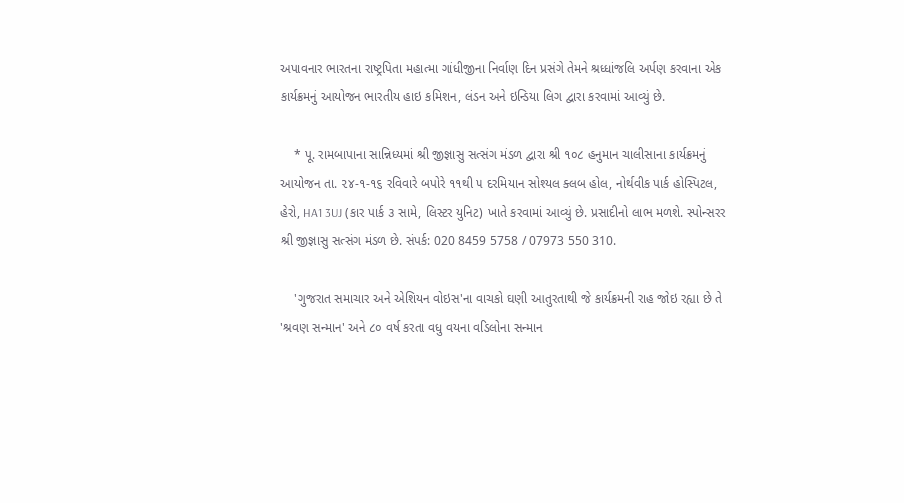અપાવનાર ભારતના રાષ્ટ્રપિતા મહાત્મા ગાંધીજીના નિર્વાણ દિન પ્રસંગે તેમને શ્રધ્ધાંજલિ અર્પણ કરવાના એક કાર્યક્રમનું આયોજન ભારતીય હાઇ કમિશન, લંડન અને ઇન્ડિયા લિગ દ્વારા કરવામાં આવ્યું છે.

    * પૂ. રામબાપાના સાન્નિધ્યમાં શ્રી જીજ્ઞાસુ સત્સંગ મંડળ દ્વારા શ્રી ૧૦૮ હનુમાન ચાલીસાના કાર્યક્રમનું આયોજન તા. ૨૪-૧-૧૬ રવિવારે બપોરે ૧૧થી ૫ દરમિયાન સોશ્યલ ક્લબ હોલ, નોર્થવીક પાર્ક હોસ્પિટલ, હેરો, HA1 3UJ (કાર પાર્ક ૩ સામે, લિસ્ટર યુનિટ) ખાતે કરવામાં આવ્યું છે. પ્રસાદીનો લાભ મળશે. સ્પોન્સરર શ્રી જીજ્ઞાસુ સત્સંગ મંડળ છે. સંપર્ક: 020 8459 5758 / 07973 550 310.

    'ગુજરાત સમાચાર અને એશિયન વોઇસ'ના વાચકો ઘણી આતુરતાથી જે કાર્યક્રમની રાહ જોઇ રહ્યા છે તે 'શ્રવણ સન્માન' અને ૮૦ વર્ષ કરતા વધુ વયના વડિલોના સન્માન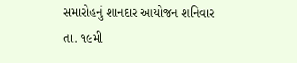સમારોહનું શાનદાર આયોજન શનિવાર તા. ૧૯મી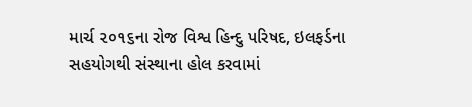માર્ચ ૨૦૧૬ના રોજ વિશ્વ હિન્દુ પરિષદ, ઇલફર્ડના સહયોગથી સંસ્થાના હોલ કરવામાં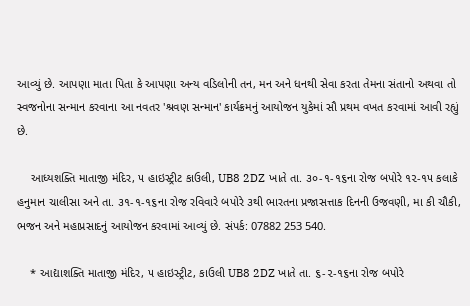આવ્યું છે. આપણા માતા પિતા કે આપણા અન્ય વડિલોની તન, મન અને ધનથી સેવા કરતા તેમના સંતાનો અથવા તો સ્વજનોના સન્માન કરવાના આ નવતર 'શ્રવણ સન્માન' કાર્યક્રમનું આયોજન યુકેમાં સૌ પ્રથમ વખત કરવામાં આવી રહ્યું છે.

    આધ્યશક્તિ માતાજી મંદિર, ૫ હાઇસ્ટ્રીટ કાઉલી, UB8 2DZ ખાતે તા. ૩૦-૧-૧૬ના રોજ બપોરે ૧૨-૧૫ કલાકે હનુમાન ચાલીસા અને તા. ૩૧-૧-૧૬ના રોજ રવિવારે બપોરે ૩થી ભારતના પ્રજાસત્તાક દિનની ઉજવણી, મા કી ચૌકી, ભજન અને મહાપ્રસાદનું આયોજન કરવામાં આવ્યું છે. સંપર્ક: 07882 253 540.

    * આદ્યાશક્તિ માતાજી મંદિર, ૫ હાઇસ્ટ્રીટ, કાઉલી UB8 2DZ ખાતે તા. ૬-૨-૧૬ના રોજ બપોરે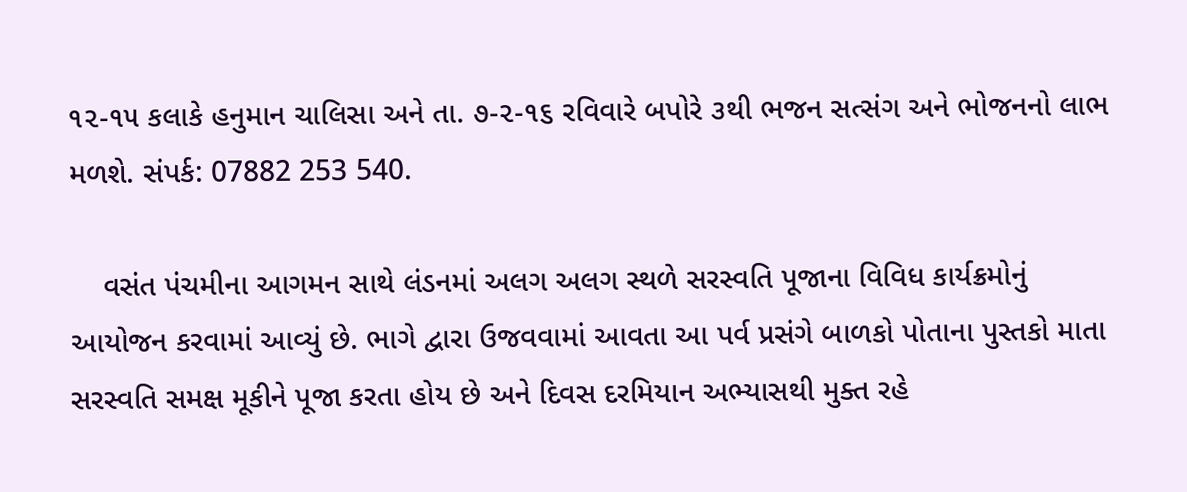૧૨-૧૫ કલાકે હનુમાન ચાલિસા અને તા. ૭-૨-૧૬ રવિવારે બપોરે ૩થી ભજન સત્સંગ અને ભોજનનો લાભ મળશે. સંપર્ક: 07882 253 540.

    વસંત પંચમીના આગમન સાથે લંડનમાં અલગ અલગ સ્થળે સરસ્વતિ પૂજાના વિવિધ કાર્યક્રમોનું આયોજન કરવામાં આવ્યું છે. ભાગે દ્વારા ઉજવવામાં આવતા આ પર્વ પ્રસંગે બાળકો પોતાના પુસ્તકો માતા સરસ્વતિ સમક્ષ મૂકીને પૂજા કરતા હોય છે અને દિવસ દરમિયાન અભ્યાસથી મુક્ત રહે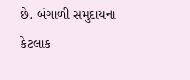છે. બંગાળી સમુદાયના કેટલાક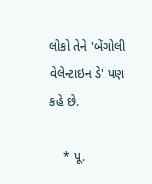લોકો તેને 'બેંગોલી વેલેન્ટાઇન ડે' પણ કહે છે.

    * પૂ.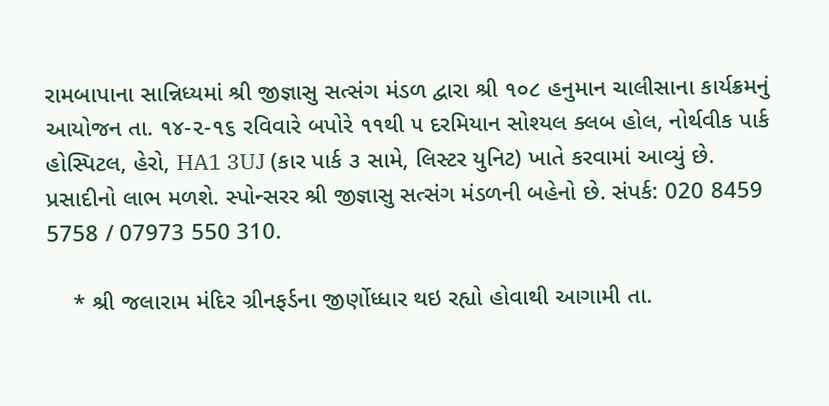રામબાપાના સાન્નિધ્યમાં શ્રી જીજ્ઞાસુ સત્સંગ મંડળ દ્વારા શ્રી ૧૦૮ હનુમાન ચાલીસાના કાર્યક્રમનું આયોજન તા. ૧૪-૨-૧૬ રવિવારે બપોરે ૧૧થી ૫ દરમિયાન સોશ્યલ ક્લબ હોલ, નોર્થવીક પાર્ક હોસ્પિટલ, હેરો, HA1 3UJ (કાર પાર્ક ૩ સામે, લિસ્ટર યુનિટ) ખાતે કરવામાં આવ્યું છે. પ્રસાદીનો લાભ મળશે. સ્પોન્સરર શ્રી જીજ્ઞાસુ સત્સંગ મંડળની બહેનો છે. સંપર્ક: 020 8459 5758 / 07973 550 310.

    * શ્રી જલારામ મંદિર ગ્રીનફર્ડના જીર્ણોધ્ધાર થઇ રહ્યો હોવાથી આગામી તા.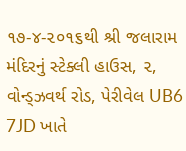૧૭-૪-૨૦૧૬થી શ્રી જલારામ મંદિરનું સ્ટેક્લી હાઉસ, ૨, વોન્ડ્ઝવર્થ રોડ, પેરીવેલ UB6 7JD ખાતે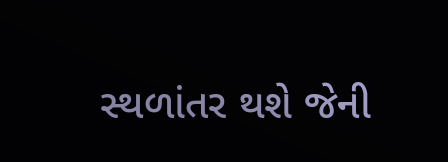સ્થળાંતર થશે જેની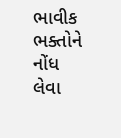ભાવીક ભક્તોને નોંધ લેવા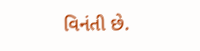વિનંતી છે.